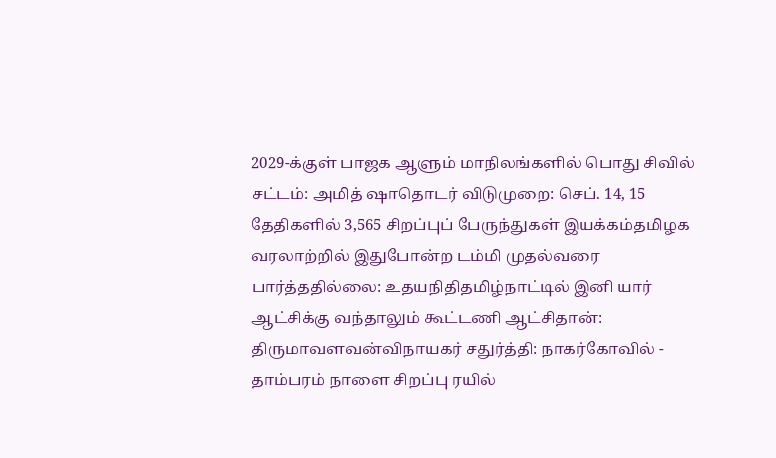2029-க்குள் பாஜக ஆளும் மாநிலங்களில் பொது சிவில் சட்டம்: அமித் ஷாதொடர் விடுமுறை: செப். 14, 15 தேதிகளில் 3,565 சிறப்புப் பேருந்துகள் இயக்கம்தமிழக வரலாற்றில் இதுபோன்ற டம்மி முதல்வரை பார்த்ததில்லை: உதயநிதிதமிழ்நாட்டில் இனி யார் ஆட்சிக்கு வந்தாலும் கூட்டணி ஆட்சிதான்: திருமாவளவன்விநாயகர் சதுர்த்தி: நாகர்கோவில் - தாம்பரம் நாளை சிறப்பு ரயில்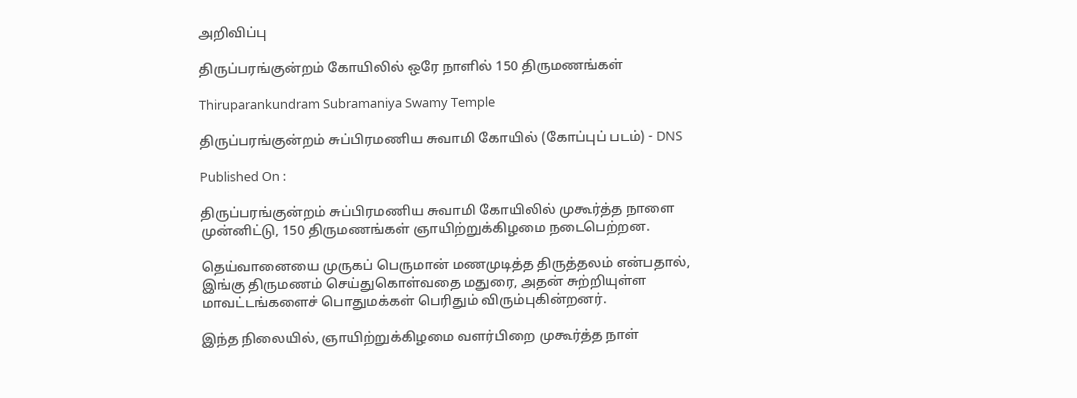அறிவிப்பு

திருப்பரங்குன்றம் கோயிலில் ஒரே நாளில் 150 திருமணங்கள்

Thiruparankundram Subramaniya Swamy Temple

திருப்பரங்குன்றம் சுப்பிரமணிய சுவாமி கோயில் (கோப்புப் படம்) - DNS

Published On :

திருப்பரங்குன்றம் சுப்பிரமணிய சுவாமி கோயிலில் முகூர்த்த நாளை முன்னிட்டு, 150 திருமணங்கள் ஞாயிற்றுக்கிழமை நடைபெற்றன.

தெய்வானையை முருகப் பெருமான் மணமுடித்த திருத்தலம் என்பதால், இங்கு திருமணம் செய்துகொள்வதை மதுரை, அதன் சுற்றியுள்ள மாவட்டங்களைச் பொதுமக்கள் பெரிதும் விரும்புகின்றனர்.

இந்த நிலையில், ஞாயிற்றுக்கிழமை வளர்பிறை முகூர்த்த நாள்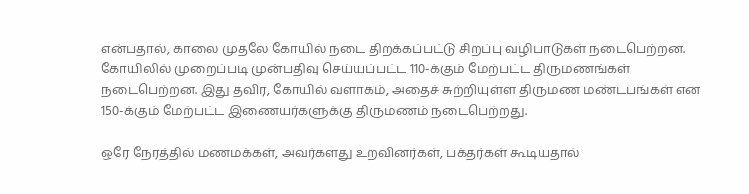என்பதால், காலை முதலே கோயில் நடை திறக்கப்பட்டு சிறப்பு வழிபாடுகள் நடைபெற்றன. கோயிலில் முறைப்படி முன்பதிவு செய்யப்பட்ட 110-க்கும் மேற்பட்ட திருமணங்கள் நடைபெற்றன. இது தவிர, கோயில் வளாகம், அதைச் சுற்றியுள்ள திருமண மண்டபங்கள் என 150-க்கும் மேற்பட்ட இணையர்களுக்கு திருமணம் நடைபெற்றது.

ஒரே நேரத்தில் மணமக்கள், அவர்களது உறவினர்கள், பக்தர்கள் கூடியதால்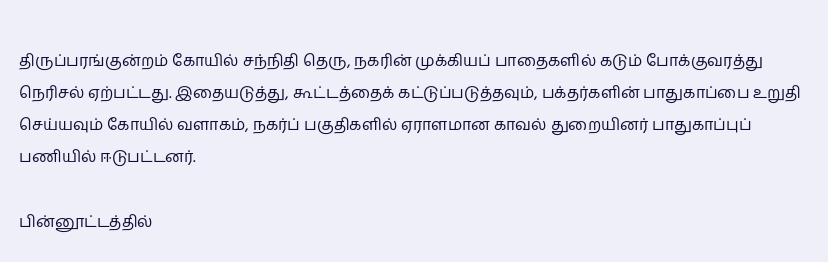திருப்பரங்குன்றம் கோயில் சந்நிதி தெரு, நகரின் முக்கியப் பாதைகளில் கடும் போக்குவரத்து நெரிசல் ஏற்பட்டது. இதையடுத்து, கூட்டத்தைக் கட்டுப்படுத்தவும், பக்தர்களின் பாதுகாப்பை உறுதி செய்யவும் கோயில் வளாகம், நகர்ப் பகுதிகளில் ஏராளமான காவல் துறையினர் பாதுகாப்புப் பணியில் ஈடுபட்டனர்.

பின்னூட்டத்தில்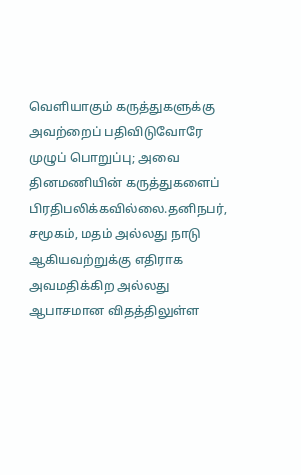வெளியாகும் கருத்துகளுக்கு அவற்றைப் பதிவிடுவோரே முழுப் பொறுப்பு; அவை தினமணியின் கருத்துகளைப் பிரதிபலிக்கவில்லை.தனிநபர், சமூகம், மதம் அல்லது நாடு ஆகியவற்றுக்கு எதிராக அவமதிக்கிற அல்லது ஆபாசமான விதத்திலுள்ள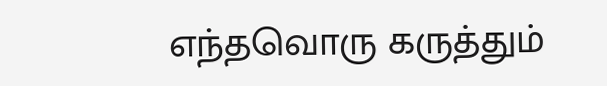எந்தவொரு கருத்தும்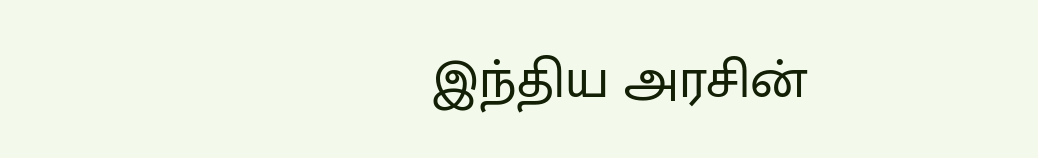இந்திய அரசின்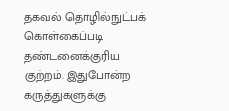தகவல் தொழில்நுட்பக் கொள்கைப்படி தண்டனைக்குரிய குற்றம். இதுபோன்ற கருத்துகளுக்கு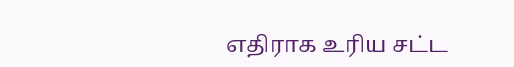எதிராக உரிய சட்ட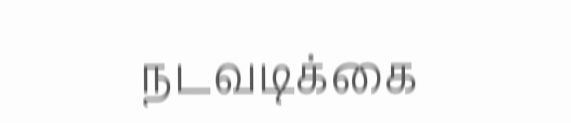நடவடிக்கை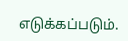எடுக்கப்படும்.